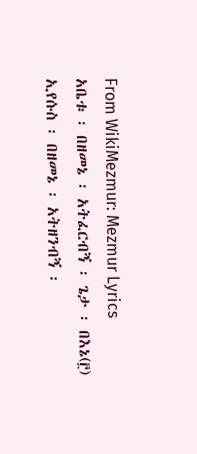From WikiMezmur: Mezmur Lyrics
አቤቱ ፡ በዘመኔ ፡ አትፈርብኝ ፡ ጌታ ፡ በእኔ(፫)
ኢየሱስ ፡ በዘመኔ ፡ አትዘንብኝ ፡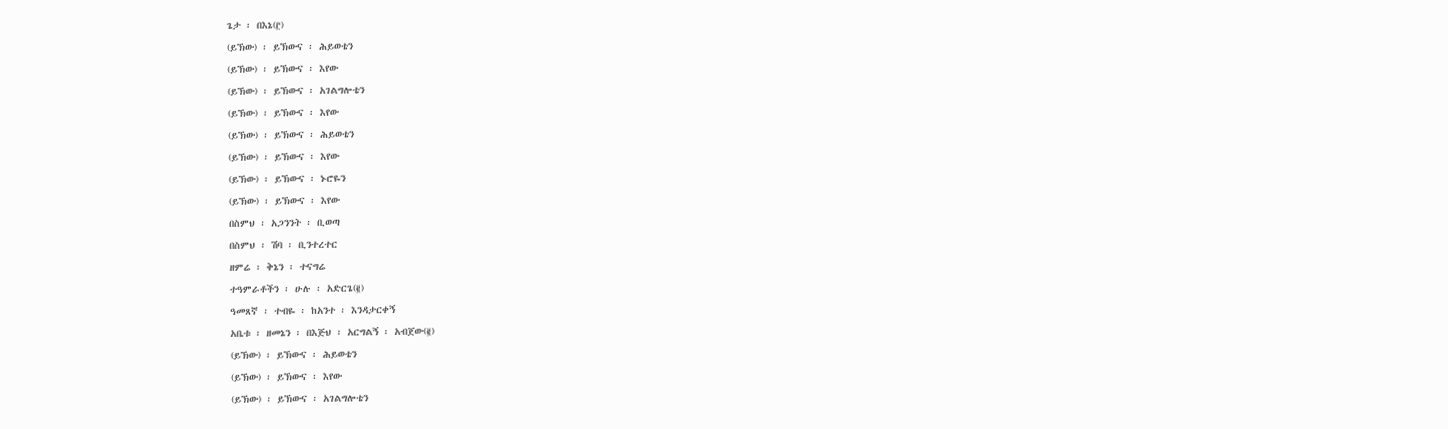ጌታ ፡ በእኔ(፫)
(ይኽው) ፡ ይኽውና ፡ ሕይወቴን
(ይኽው) ፡ ይኽውና ፡ እየው
(ይኽው) ፡ ይኽውና ፡ አገልግሎቴን
(ይኽው) ፡ ይኽውና ፡ እየው
(ይኽው) ፡ ይኽውና ፡ ሕይወቴን
(ይኽው) ፡ ይኽውና ፡ እየው
(ይኽው) ፡ ይኽውና ፡ ኑሮዬን
(ይኽው) ፡ ይኽውና ፡ እየው
በስምህ ፡ አጋንንት ፡ ቢወጣ
በስምህ ፡ ሽባ ፡ ቢንተረተር
ዘምሬ ፡ ቅኔን ፡ ተናግሬ
ተዓምራቶችን ፡ ሁሉ ፡ አድርጌ(፪)
ዓመጸኛ ፡ ተብዬ ፡ ከአንተ ፡ እንዳታርቀኝ
አቤቱ ፡ ዘመኔን ፡ በእጅህ ፡ አርግልኝ ፡ አብጀው(፪)
(ይኽው) ፡ ይኽውና ፡ ሕይወቴን
(ይኽው) ፡ ይኽውና ፡ እየው
(ይኽው) ፡ ይኽውና ፡ አገልግሎቴን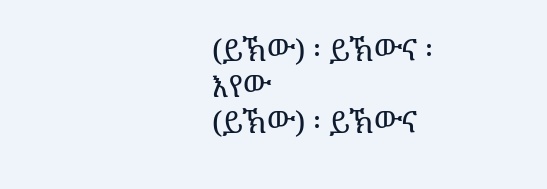(ይኽው) ፡ ይኽውና ፡ እየው
(ይኽው) ፡ ይኽውና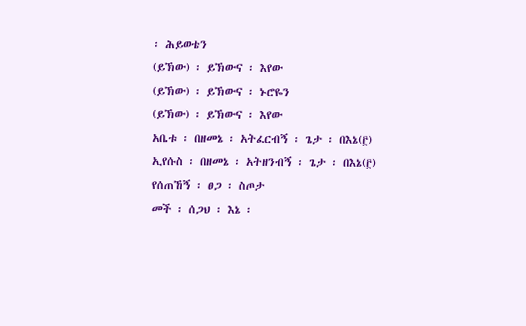፡ ሕይወቴን
(ይኽው) ፡ ይኽውና ፡ እየው
(ይኽው) ፡ ይኽውና ፡ ኑሮዬን
(ይኽው) ፡ ይኽውና ፡ እየው
አቤቱ ፡ በዘመኔ ፡ አትፈርብኝ ፡ ጌታ ፡ በእኔ(፫)
ኢየሱስ ፡ በዘመኔ ፡ አትዘንብኝ ፡ ጌታ ፡ በእኔ(፫)
የሰጠኸኝ ፡ ፀጋ ፡ ስጦታ
መች ፡ ሰጋህ ፡ እኔ ፡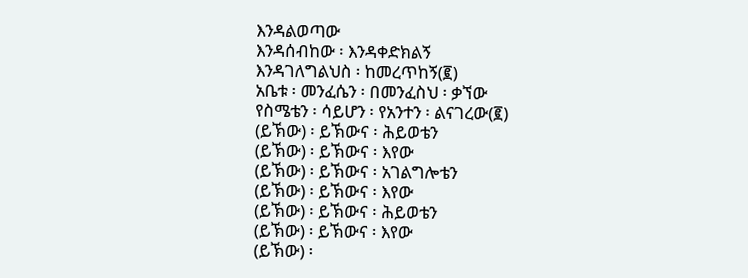እንዳልወጣው
እንዳሰብከው ፡ እንዳቀድክልኝ
እንዳገለግልህስ ፡ ከመረጥከኝ(፪)
አቤቱ ፡ መንፈሴን ፡ በመንፈስህ ፡ ቃኘው
የስሜቴን ፡ ሳይሆን ፡ የአንተን ፡ ልናገረው(፪)
(ይኽው) ፡ ይኽውና ፡ ሕይወቴን
(ይኽው) ፡ ይኽውና ፡ እየው
(ይኽው) ፡ ይኽውና ፡ አገልግሎቴን
(ይኽው) ፡ ይኽውና ፡ እየው
(ይኽው) ፡ ይኽውና ፡ ሕይወቴን
(ይኽው) ፡ ይኽውና ፡ እየው
(ይኽው) ፡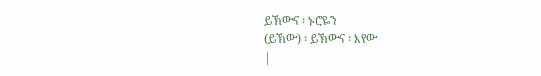ይኽውና ፡ ኑሮዬን
(ይኽው) ፡ ይኽውና ፡ እየው
|